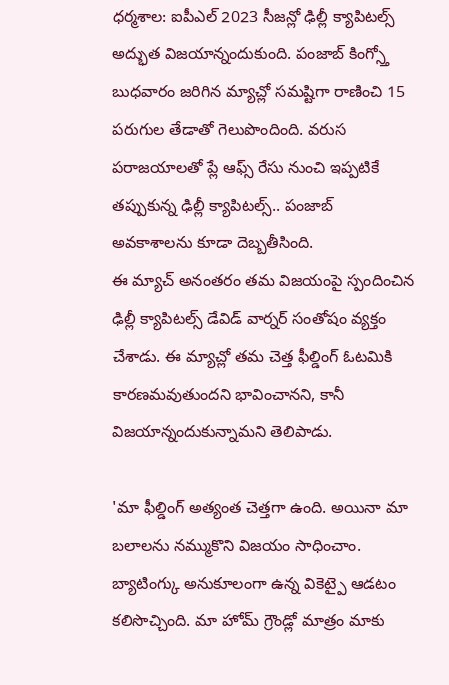ధర్మశాల: ఐపీఎల్ 2023 సీజన్లో ఢిల్లీ క్యాపిటల్స్ అద్భుత విజయాన్నందుకుంది. పంజాబ్ కింగ్స్తో బుధవారం జరిగిన మ్యాచ్లో సమష్టిగా రాణించి 15 పరుగుల తేడాతో గెలుపొందింది. వరుస పరాజయాలతో ప్లే ఆఫ్స్ రేసు నుంచి ఇప్పటికే తప్పుకున్న ఢిల్లీ క్యాపిటల్స్.. పంజాబ్ అవకాశాలను కూడా దెబ్బతీసింది.
ఈ మ్యాచ్ అనంతరం తమ విజయంపై స్పందించిన ఢిల్లీ క్యాపిటల్స్ డేవిడ్ వార్నర్ సంతోషం వ్యక్తం చేశాడు. ఈ మ్యాచ్లో తమ చెత్త ఫీల్డింగ్ ఓటమికి కారణమవుతుందని భావించానని, కానీ విజయాన్నందుకున్నామని తెలిపాడు.

'మా ఫీల్డింగ్ అత్యంత చెత్తగా ఉంది. అయినా మా బలాలను నమ్ముకొని విజయం సాధించాం. బ్యాటింగ్కు అనుకూలంగా ఉన్న వికెట్పై ఆడటం కలిసొచ్చింది. మా హోమ్ గ్రౌండ్లో మాత్రం మాకు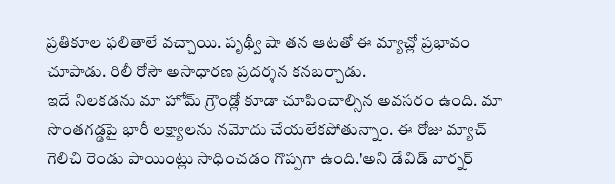ప్రతికూల ఫలితాలే వచ్చాయి. పృథ్వీ షా తన ఆటతో ఈ మ్యాచ్లో ప్రభావం చూపాడు. రిలీ రోసౌ అసాధారణ ప్రదర్శన కనబర్చాడు.
ఇదే నిలకడను మా హోమ్ గ్రౌండ్లో కూడా చూపించాల్సిన అవసరం ఉంది. మా సొంతగడ్డపై భారీ లక్ష్యాలను నమోదు చేయలేకపోతున్నాం. ఈ రోజు మ్యాచ్ గెలిచి రెండు పాయింట్లు సాధించడం గొప్పగా ఉంది.'అని డేవిడ్ వార్నర్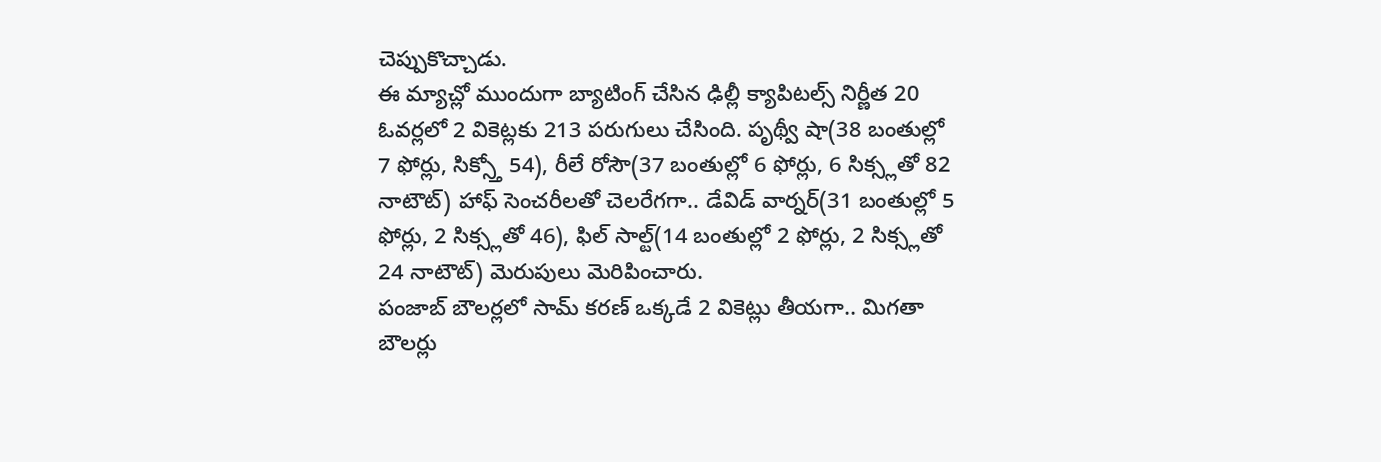చెప్పుకొచ్చాడు.
ఈ మ్యాచ్లో ముందుగా బ్యాటింగ్ చేసిన ఢిల్లీ క్యాపిటల్స్ నిర్ణీత 20 ఓవర్లలో 2 వికెట్లకు 213 పరుగులు చేసింది. పృథ్వీ షా(38 బంతుల్లో 7 ఫోర్లు, సిక్స్తో 54), రీలే రోసౌ(37 బంతుల్లో 6 ఫోర్లు, 6 సిక్స్లతో 82 నాటౌట్) హాఫ్ సెంచరీలతో చెలరేగగా.. డేవిడ్ వార్నర్(31 బంతుల్లో 5 ఫోర్లు, 2 సిక్స్లతో 46), ఫిల్ సాల్ట్(14 బంతుల్లో 2 ఫోర్లు, 2 సిక్స్లతో 24 నాటౌట్) మెరుపులు మెరిపించారు.
పంజాబ్ బౌలర్లలో సామ్ కరణ్ ఒక్కడే 2 వికెట్లు తీయగా.. మిగతా బౌలర్లు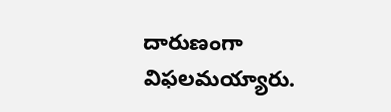దారుణంగా విఫలమయ్యారు.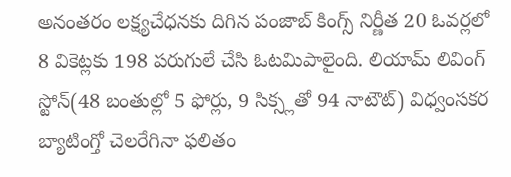అనంతరం లక్ష్యచేధనకు దిగిన పంజాబ్ కింగ్స్ నిర్ణీత 20 ఓవర్లలో 8 వికెట్లకు 198 పరుగులే చేసి ఓటమిపాలైంది. లియామ్ లివింగ్ స్టోన్(48 బంతుల్లో 5 ఫోర్లు, 9 సిక్స్లతో 94 నాటౌట్) విధ్వంసకర బ్యాటింగ్తో చెలరేగినా ఫలితం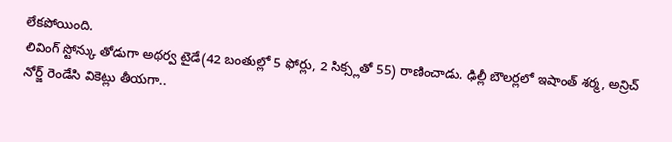లేకపోయింది.
లివింగ్ స్టోన్కు తోడుగా అథర్వ టైడే(42 బంతుల్లో 5 ఫోర్లు, 2 సిక్స్లతో 55) రాణించాడు. ఢిల్లీ బౌలర్లలో ఇషాంత్ శర్మ, అన్రిచ్ నోర్జ్ రెండేసి వికెట్లు తీయగా..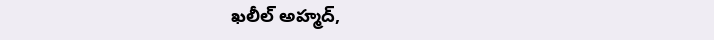ఖలీల్ అహ్మద్,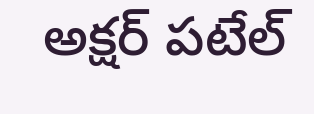అక్షర్ పటేల్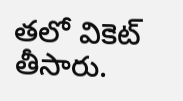తలో వికెట్ తీసారు.